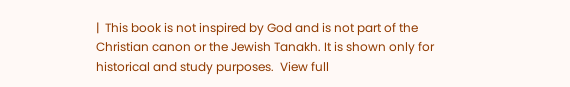|  This book is not inspired by God and is not part of the Christian canon or the Jewish Tanakh. It is shown only for historical and study purposes.  View full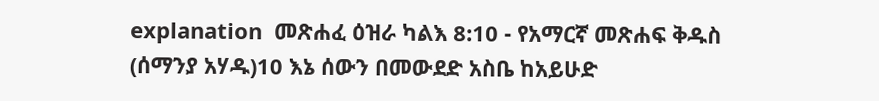explanation  መጽሐፈ ዕዝራ ካልእ 8:10 - የአማርኛ መጽሐፍ ቅዱስ (ሰማንያ አሃዱ)10 እኔ ሰውን በመውደድ አስቤ ከአይሁድ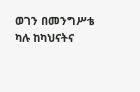ወገን በመንግሥቴ ካሉ ከካህናትና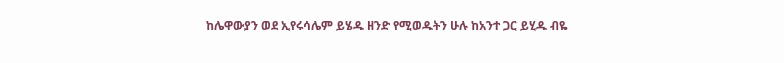ከሌዋውያን ወደ ኢየሩሳሌም ይሄዱ ዘንድ የሚወዱትን ሁሉ ከአንተ ጋር ይሂዱ ብዬ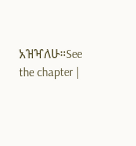አዝዣለሁ።See the chapter |